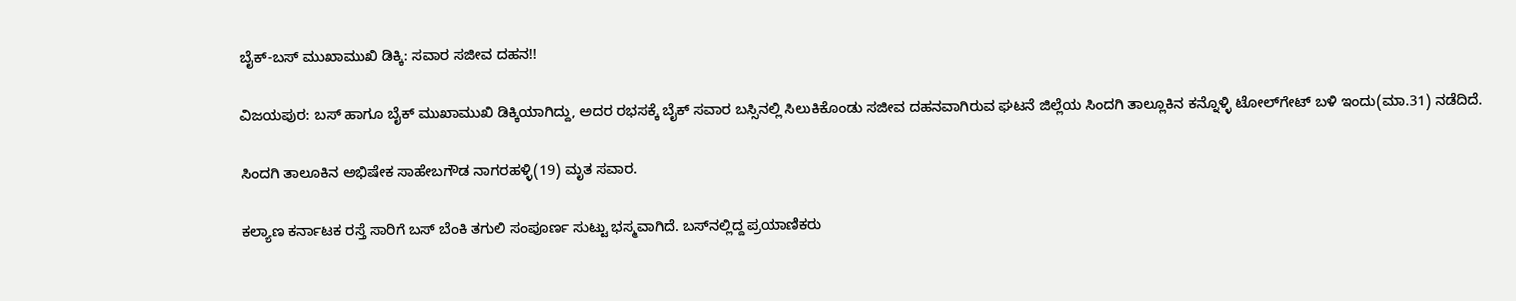ಬೈಕ್‌-ಬಸ್ ಮುಖಾಮುಖಿ ಡಿಕ್ಕಿ: ಸವಾರ ಸಜೀವ ದಹನ!!

ವಿಜಯಪುರ: ಬಸ್ ಹಾಗೂ ಬೈಕ್ ಮುಖಾಮುಖಿ ಡಿಕ್ಕಿಯಾಗಿದ್ದು, ಅದರ ರಭಸಕ್ಕೆ ಬೈಕ್ ಸವಾರ ಬಸ್ಸಿನಲ್ಲಿ ಸಿಲುಕಿಕೊಂಡು ಸಜೀವ ದಹನವಾಗಿರುವ ಘಟನೆ ಜಿಲ್ಲೆಯ ಸಿಂದಗಿ ತಾಲ್ಲೂಕಿನ ಕನ್ನೊಳ್ಳಿ ಟೋಲ್‌ಗೇಟ್ ಬಳಿ ಇಂದು(ಮಾ.31) ನಡೆದಿದೆ.

ಸಿಂದಗಿ ತಾಲೂಕಿನ ಅಭಿಷೇಕ ಸಾಹೇಬಗೌಡ ನಾಗರಹಳ್ಳಿ(19) ಮೃತ ಸವಾರ.

ಕಲ್ಯಾಣ ಕರ್ನಾಟಕ ರಸ್ತೆ ಸಾರಿಗೆ ಬಸ್ ಬೆಂಕಿ ತಗುಲಿ ಸಂಪೂರ್ಣ ಸುಟ್ಟು ಭಸ್ಮವಾಗಿದೆ. ಬಸ್‌ನಲ್ಲಿದ್ದ ಪ್ರಯಾಣಿಕರು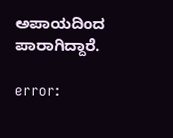ಅಪಾಯದಿಂದ ಪಾರಾಗಿದ್ದಾರೆ.

error: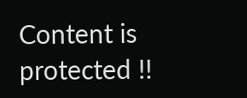Content is protected !!